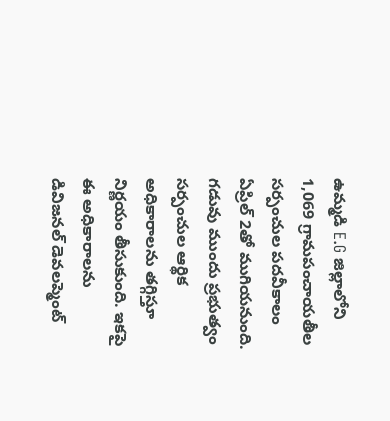ఉమ్మడి E.G జిల్లాలోని 1,069 గ్రామపంచాయతీల సర్పంచుల పదవీకాలం ఏప్రిల్ 2తో ముగియనుంది. గడువు ముందు ప్రభుత్వం సర్పంచుల ఆర్థిక అధికారాలను తగ్గిస్తూ నిర్ణయం తీసుకుంది. ఇకపై ఈ అధికారాలను డివిజనల్ డెవలప్మెంట్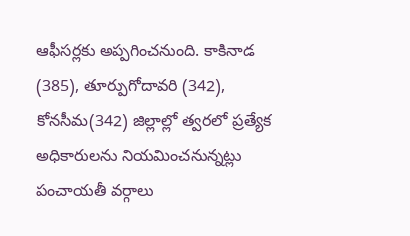ఆఫీసర్లకు అప్పగించనుంది. కాకినాడ (385), తూర్పుగోదావరి (342), కోనసీమ(342) జిల్లాల్లో త్వరలో ప్రత్యేక అధికారులను నియమించనున్నట్లు పంచాయతీ వర్గాలు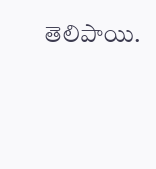తెలిపాయి.